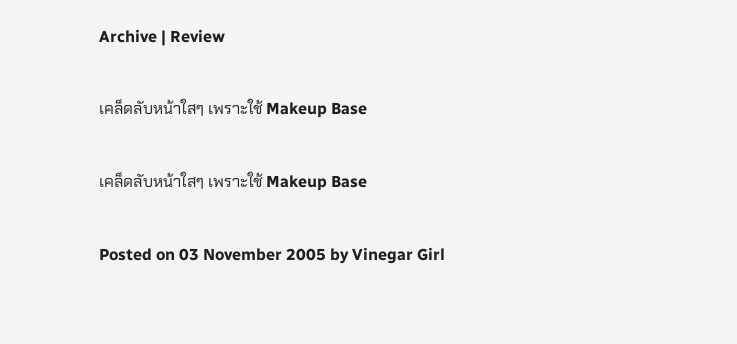Archive | Review

เคล็ดลับหน้าใสๆ เพราะใช้ Makeup Base

เคล็ดลับหน้าใสๆ เพราะใช้ Makeup Base

Posted on 03 November 2005 by Vinegar Girl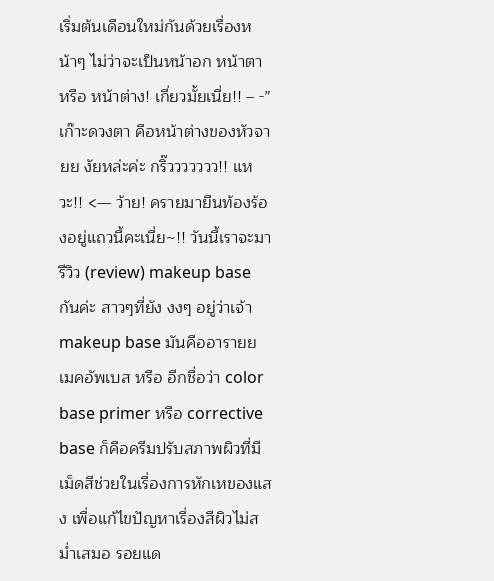เริ่มต้นเดือนใหม่กันด้วยเรื่องหน้าๆ ไม่ว่าจะเป็นหน้าอก หน้าตา หรือ หน้าต่าง! เกี่ยวมั้ยเนี่ย!! – -” เก๊าะดวงตา คือหน้าต่างของหัวจายย งัยหล่ะค่ะ กริ๊ววววววว!! แหวะ!! <— ว้าย! ครายมายืนท้องร้องอยู่แถวนี้คะเนี่ย~!! วันนี้เราจะมารีวิว (review) makeup base กันค่ะ สาวๆที่ยัง งงๆ อยู่ว่าเจ้า makeup base มันคืออารายย
เมคอัพเบส หรือ อีกชื่อว่า color base primer หรือ corrective base ก็คือครีมปรับสภาพผิวที่มีเม็ดสีช่วยในเรื่องการหักเหของแสง เพื่อแก้ไขปัญหาเรื่องสีผิวไม่สม่ำเสมอ รอยแด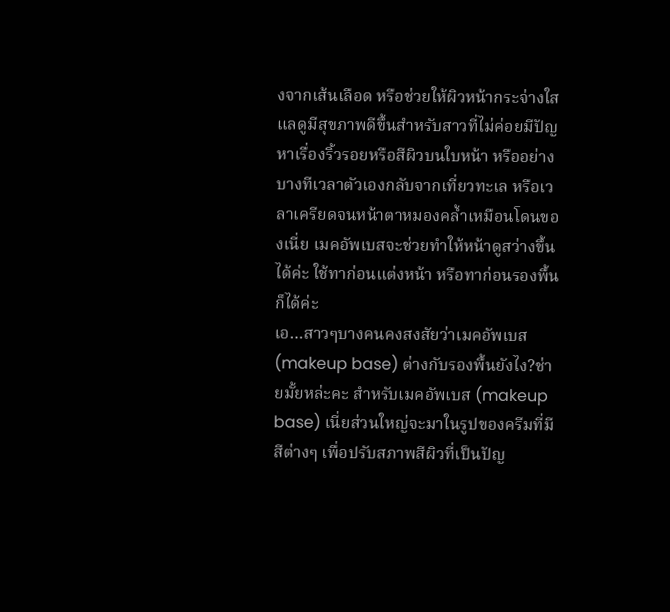งจากเส้นเลือด หรือช่วยให้ผิวหน้ากระจ่างใสแลดูมีสุขภาพดีขึ้นสำหรับสาวที่ไม่ค่อยมีปัญหาเรื่องริ้วรอยหรือสีผิวบนใบหน้า หรืออย่างบางทีเวลาตัวเองกลับจากเที่ยวทะเล หรือเวลาเครียดจนหน้าตาหมองคล้ำเหมือนโดนของเนี่ย เมคอัพเบสจะช่วยทำให้หน้าดูสว่างขึ้นได้ค่ะ ใช้ทาก่อนแต่งหน้า หรือทาก่อนรองพื้นก็ได้ค่ะ
เอ…สาวๆบางคนคงสงสัยว่าเมคอัพเบส (makeup base) ต่างกับรองพื้นยังไง?ช่ายมั้ยหล่ะคะ สำหรับเมคอัพเบส (makeup base) เนี่ยส่วนใหญ่จะมาในรูปของครีมที่มีสีต่างๆ เพื่อปรับสภาพสีผิวที่เป็นปัญ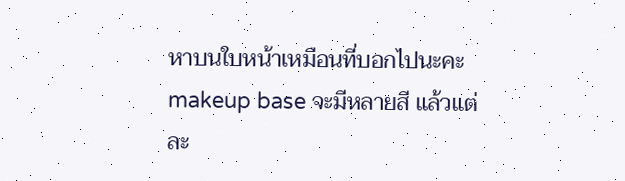หาบนใบหน้าเหมือนที่บอกไปนะคะ makeup base จะมีหลายสี แล้วแต่ละ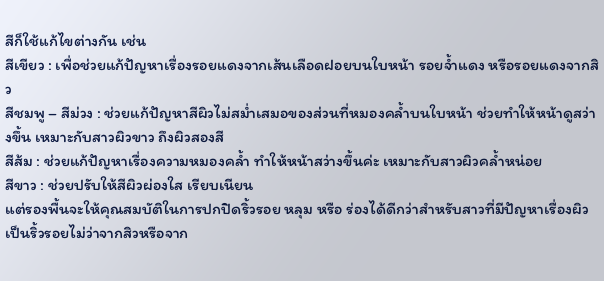สีก็ใช้แก้ไขต่างกัน เช่น
สีเขียว : เพื่อช่วยแก้ปัญหาเรื่องรอยแดงจากเส้นเลือดฝอยบนใบหน้า รอยจ้ำแดง หรือรอยแดงจากสิว
สีชมพู – สีม่วง : ช่วยแก้ปัญหาสีผิวไม่สม่ำเสมอของส่วนที่หมองคล้ำบนใบหน้า ช่วยทำให้หน้าดูสว่างขึ้น เหมาะกับสาวผิวขาว ถึงผิวสองสี
สีส้ม : ช่วยแก้ปัญหาเรื่องความหมองคล้ำ ทำให้หน้าสว่างขึ้นค่ะ เหมาะกับสาวผิวคล้ำหน่อย
สีขาว : ช่วยปรับให้สีผิวผ่องใส เรียบเนียน
แต่รองพื้นจะให้คุณสมบัติในการปกปิดริ้วรอย หลุม หรือ ร่องได้ดีกว่าสำหรับสาวที่มีปัญหาเรื่องผิวเป็นริ้วรอยไม่ว่าจากสิวหรือจาก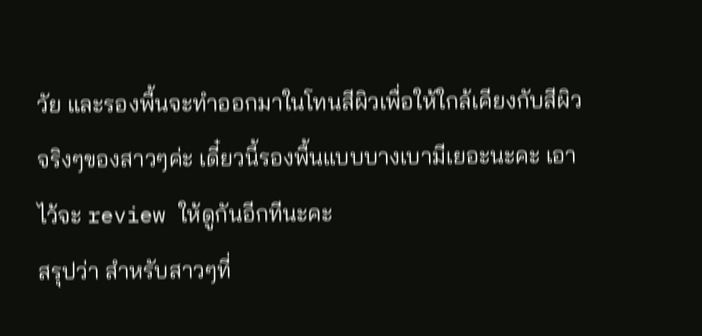วัย และรองพื้นจะทำออกมาในโทนสีผิวเพื่อให้ใกล้เคียงกับสีผิวจริงๆของสาวๆค่ะ เดี๋ยวนี้รองพื้นแบบบางเบามีเยอะนะคะ เอาไว้จะ review ให้ดูกันอีกทีนะคะ
สรุปว่า สำหรับสาวๆที่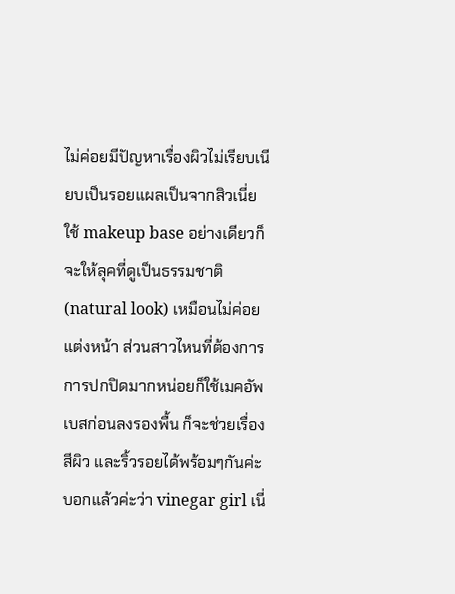ไม่ค่อยมีปัญหาเรื่องผิวไม่เรียบเนียบเป็นรอยแผลเป็นจากสิวเนี่ย ใช้ makeup base อย่างเดียวก็จะให้ลุคที่ดูเป็นธรรมชาติ (natural look) เหมือนไม่ค่อยแต่งหน้า ส่วนสาวไหนที่ต้องการการปกปิดมากหน่อยก็ใช้เมคอัพเบสก่อนลงรองพื้น ก็จะช่วยเรื่องสีผิว และริ้วรอยได้พร้อมๆกันค่ะ
บอกแล้วค่ะว่า vinegar girl เนี่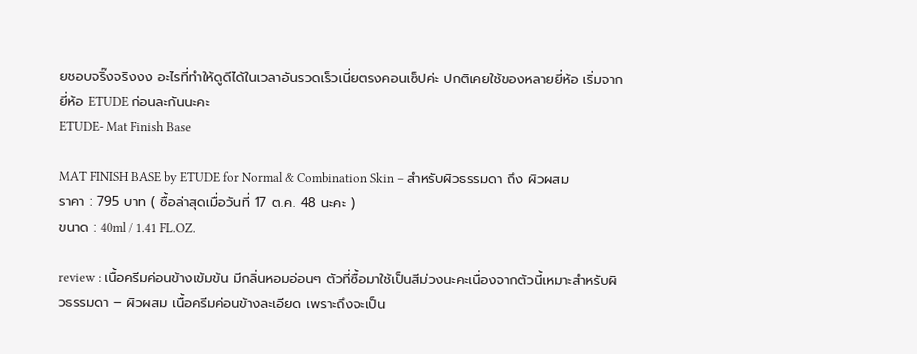ยชอบจริ๊งจริงงง อะไรที่ทำให้ดูดีได้ในเวลาอันรวดเร็วเนี่ยตรงคอนเซ็ปค่ะ ปกติเคยใช้ของหลายยี่ห้อ เริ่มจากยี่ห้อ ETUDE ก่อนละกันนะคะ
ETUDE- Mat Finish Base

MAT FINISH BASE by ETUDE for Normal & Combination Skin – สำหรับผิวธรรมดา ถึง ผิวผสม
ราคา : 795 บาท ( ซื้อล่าสุดเมื่อวันที่ 17 ต.ค. 48 นะคะ )
ขนาด : 40ml / 1.41 FL.OZ.

review : เนื้อครีมค่อนข้างเข้มข้น มีกลิ่นหอมอ่อนๆ ตัวที่ซื้อมาใช้เป็นสีม่วงนะคะเนื่องจากตัวนี้เหมาะสำหรับผิวธรรมดา – ผิวผสม เนื้อครีมค่อนข้างละเอียด เพราะถึงจะเป็น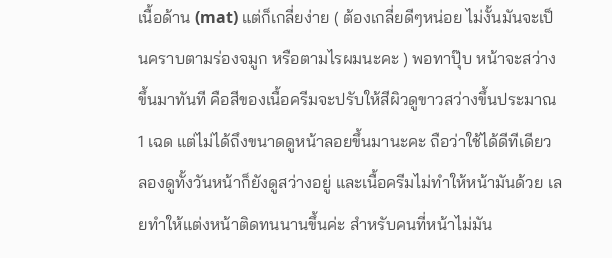เนื้อด้าน (mat) แต่ก็เกลี่ยง่าย ( ต้องเกลี่ยดีๆหน่อย ไม่งั้นมันจะเป็นคราบตามร่องจมูก หรือตามไรผมนะคะ ) พอทาปุ๊บ หน้าจะสว่างขึ้นมาทันที คือสีของเนื้อครีมจะปรับให้สีผิวดูขาวสว่างขึ้นประมาณ 1 เฉด แต่ไม่ได้ถึงขนาดดูหน้าลอยขึ้นมานะคะ ถือว่าใช้ได้ดีทีเดียว ลองดูทั้งวันหน้าก็ยังดูสว่างอยู่ และเนื้อครีมไม่ทำให้หน้ามันด้วย เลยทำให้แต่งหน้าติดทนนานขึ้นค่ะ สำหรับคนที่หน้าไม่มัน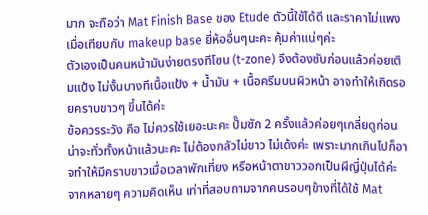มาก จะถือว่า Mat Finish Base ของ Etude ตัวนี้ใช้ได้ดี และราคาไม่แพง เมื่อเทียบกับ makeup base ยี่ห้ออื่นๆนะคะ คุ้มค่าแน่ๆค่ะ
ตัวเองเป็นคนหน้ามันง่ายตรงทีโซน (t-zone) จึงต้องซับก่อนแล้วค่อยเติมแป้ง ไม่งั้นบางทีเนื้อแป้ง + น้ำมัน + เนื้อครีมบนผิวหน้า อาจทำให้เกิดรอยคราบขาวๆ ขึ้นได้ค่ะ
ข้อควรระวัง คือ ไม่ควรใช้เยอะนะคะ ปั๊มซัก 2 ครั้งแล้วค่อยๆเกลี่ยดูก่อน น่าจะทั่วทั้งหน้าแล้วนะคะ ไม่ต้องกลัวไม่ขาว ไม่เด้งค่ะ เพราะมากเกินไปก็อาจทำให้มีคราบขาวเมื่อเวลาพักเที่ยง หรือหน้าตาขาววอกเป็นผีญี่ปุ่นได้ค่ะ
จากหลายๆ ความคิดเห็น เท่าที่สอบถามจากคนรอบๆข้างที่ได้ใช้ Mat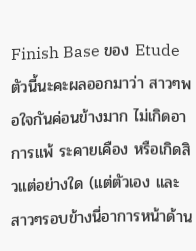Finish Base ของ Etude ตัวนี้นะคะผลออกมาว่า สาวๆพอใจกันค่อนข้างมาก ไม่เกิดอาการแพ้ ระคายเคือง หรือเกิดสิวแต่อย่างใด (แต่ตัวเอง และสาวๆรอบข้างนี่อาการหน้าด้าน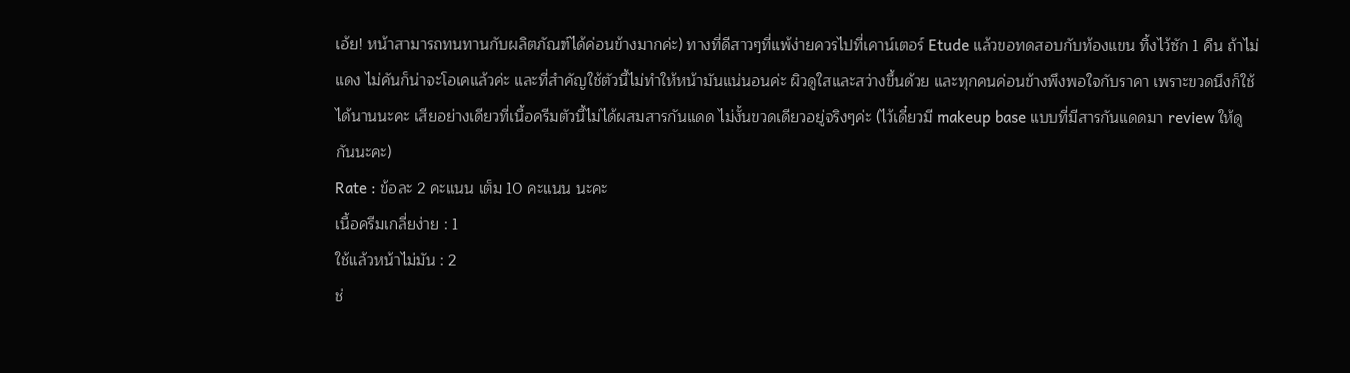เอ้ย! หน้าสามารถทนทานกับผลิตภัณฑ์ได้ค่อนข้างมากค่ะ) ทางที่ดีสาวๆที่แพ้ง่ายควรไปที่เคาน์เตอร์ Etude แล้วขอทดสอบกับท้องแขน ทิ้งไว้ซัก 1 คืน ถ้าไม่แดง ไม่คันก็น่าจะโอเคแล้วค่ะ และที่สำคัญใช้ตัวนี้ไม่ทำให้หน้ามันแน่นอนค่ะ ผิวดูใสและสว่างขึ้นด้วย และทุกคนค่อนข้างพึงพอใจกับราคา เพราะขวดนึงก็ใช้ได้นานนะคะ เสียอย่างเดียวที่เนื้อครีมตัวนี้ไม่ได้ผสมสารกันแดด ไม่งั้นขวดเดียวอยู่จริงๆค่ะ (ไว้เดี๋ยวมี makeup base แบบที่มีสารกันแดดมา review ให้ดูกันนะคะ)
Rate : ข้อละ 2 คะแนน เต็ม 10 คะแนน นะคะ
เนื้อครีมเกลี่ยง่าย : 1
ใช้แล้วหน้าไม่มัน : 2
ช่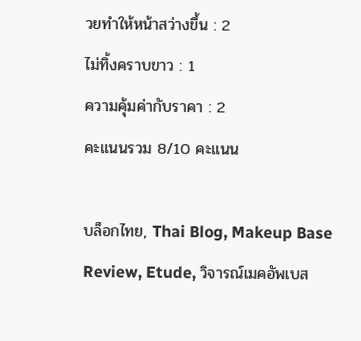วยทำให้หน้าสว่างขึ้น : 2
ไม่ทิ้งคราบขาว : 1
ความคุ้มค่ากับราคา : 2
คะแนนรวม 8/10 คะแนน

บล็อกไทย, Thai Blog, Makeup Base Review, Etude, วิจารณ์เมคอัพเบส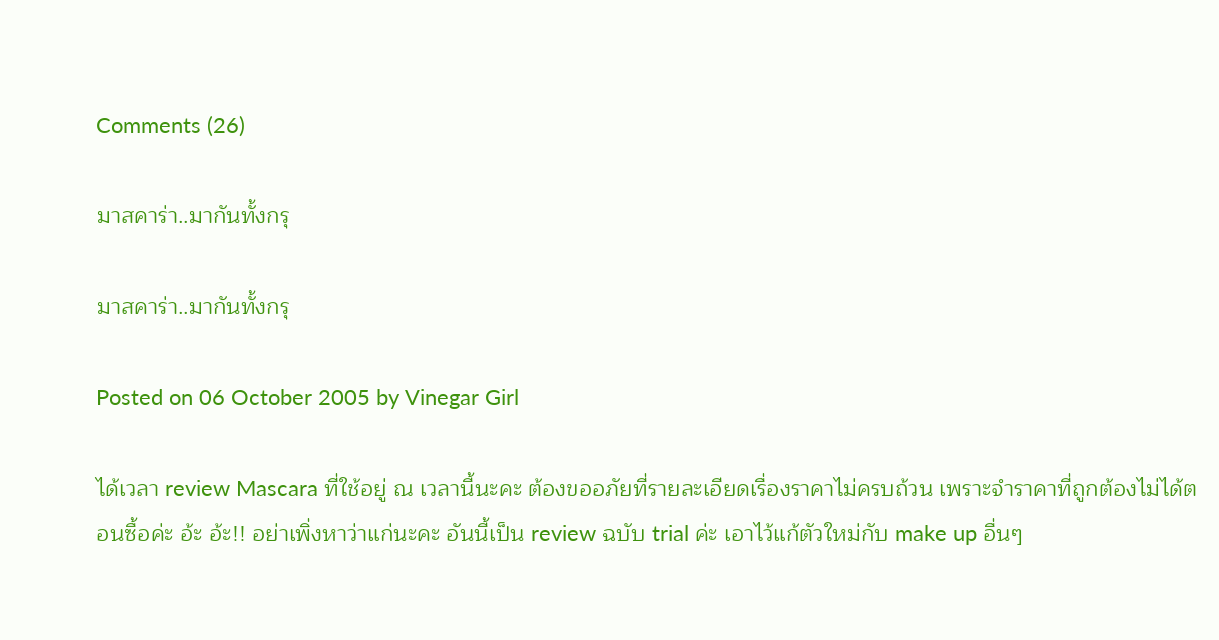Comments (26)

มาสคาร่า..มากันทั้งกรุ

มาสคาร่า..มากันทั้งกรุ

Posted on 06 October 2005 by Vinegar Girl

ได้เวลา review Mascara ที่ใช้อยู่ ณ เวลานี้นะคะ ต้องขออภัยที่รายละเอียดเรื่องราคาไม่ครบถ้วน เพราะจำราคาที่ถูกต้องไม่ได้ตอนซื้อค่ะ อ้ะ อ้ะ!! อย่าเพิ่งหาว่าแก่นะคะ อันนี้เป็น review ฉบับ trial ค่ะ เอาไว้แก้ตัวใหม่กับ make up อื่นๆ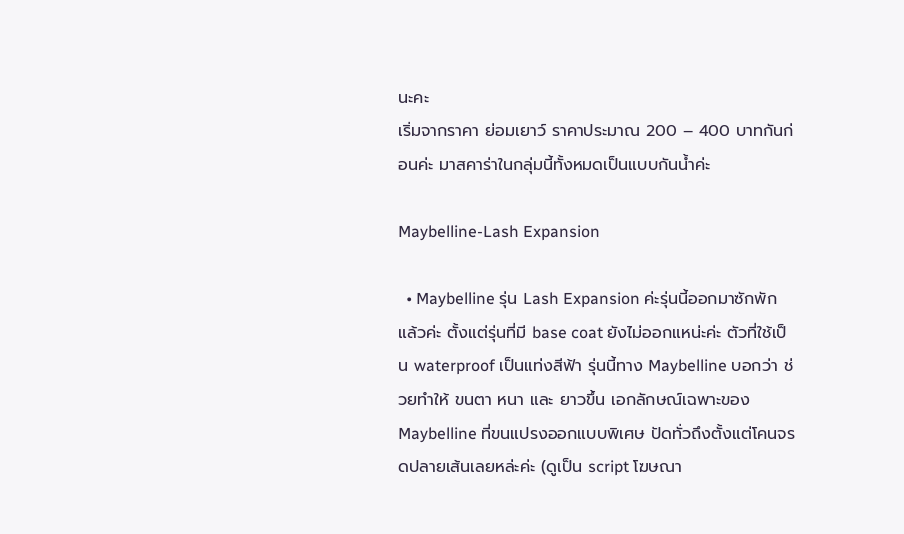นะคะ
เริ่มจากราคา ย่อมเยาว์ ราคาประมาณ 200 – 400 บาทกันก่อนค่ะ มาสคาร่าในกลุ่มนี้ทั้งหมดเป็นแบบกันน้ำค่ะ

Maybelline-Lash Expansion

  • Maybelline รุ่น Lash Expansion ค่ะรุ่นนี้ออกมาซักพักแล้วค่ะ ตั้งแต่รุ่นที่มี base coat ยังไม่ออกแหน่ะค่ะ ตัวที่ใช้เป็น waterproof เป็นแท่งสีฟ้า รุ่นนี้ทาง Maybelline บอกว่า ช่วยทำให้ ขนตา หนา และ ยาวขึ้น เอกลักษณ์เฉพาะของ Maybelline ที่ขนแปรงออกแบบพิเศษ ปัดทั่วถึงตั้งแต่โคนจรดปลายเส้นเลยหล่ะค่ะ (ดูเป็น script โฆษณา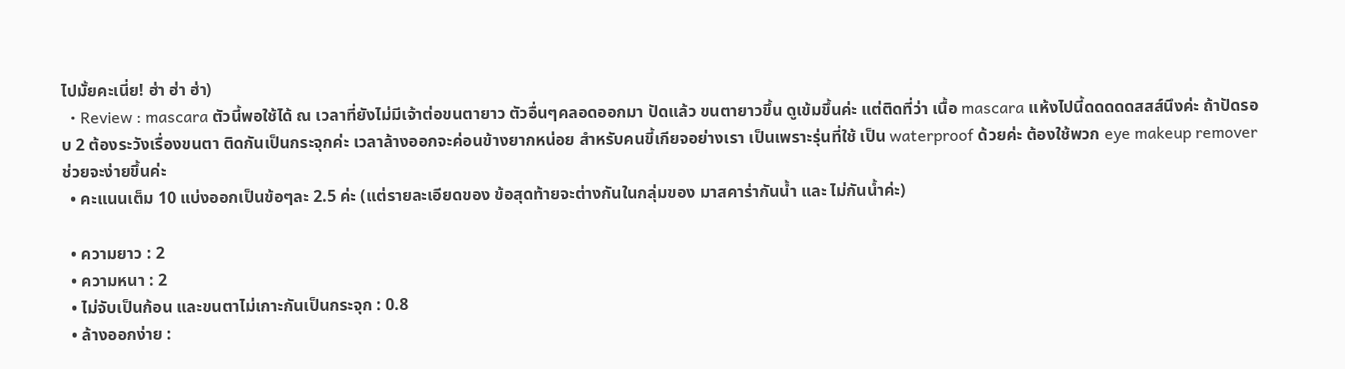ไปมั้ยคะเนี่ย! ฮ่า ฮ่า ฮ่า)
  • Review : mascara ตัวนี้พอใช้ได้ ณ เวลาที่ยังไม่มีเจ้าต่อขนตายาว ตัวอื่นๆคลอดออกมา ปัดแล้ว ขนตายาวขึ้น ดูเข้มขึ้นค่ะ แต่ติดที่ว่า เนื้อ mascara แห้งไปนี้ดดดดดสสส์นึงค่ะ ถ้าปัดรอบ 2 ต้องระวังเรื่องขนตา ติดกันเป็นกระจุกค่ะ เวลาล้างออกจะค่อนข้างยากหน่อย สำหรับคนขี้เกียจอย่างเรา เป็นเพราะรุ่นที่ใช้ เป็น waterproof ด้วยค่ะ ต้องใช้พวก eye makeup remover ช่วยจะง่ายขึ้นค่ะ
  • คะแนนเต็ม 10 แบ่งออกเป็นข้อๆละ 2.5 ค่ะ (แต่รายละเอียดของ ข้อสุดท้ายจะต่างกันในกลุ่มของ มาสคาร่ากันน้ำ และ ไม่กันน้ำค่ะ)

  • ความยาว : 2
  • ความหนา : 2
  • ไม่จับเป็นก้อน และขนตาไม่เกาะกันเป็นกระจุก : 0.8
  • ล้างออกง่าย :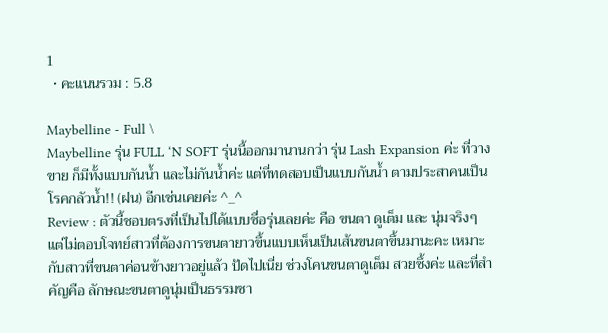1
  • คะแนนรวม : 5.8

Maybelline - Full \
Maybelline รุ่น FULL ‘N SOFT รุ่นนี้ออกมานานกว่า รุ่น Lash Expansion ค่ะ ที่วางขาย ก็มีทั้งแบบกันน้ำ และไม่กันน้ำค่ะ แต่ที่ทดสอบเป็นแบบกันน้ำ ตามประสาคนเป็นโรคกลัวน้ำ!! (ฝน) อีกเช่นเคยค่ะ ^_^
Review : ตัวนี้ชอบตรงที่เป็นไปได้แบบชื่อรุ่นเลยค่ะ คือ ขนตา ดูเต็ม และ นุ่มจริงๆ แต่ไม่ตอบโจทย์สาวที่ต้องการขนตายาวขึ้นแบบเห็นเป็นเส้นขนตาขึ้นมานะคะ เหมาะกับสาวที่ขนตาค่อนข้างยาวอยู่แล้ว ปัดไปเนี่ย ช่วงโคนขนตาดูเต็ม สวยซึ้งค่ะ และที่สำคัญคือ ลักษณะขนตาดูนุ่มเป็นธรรมชา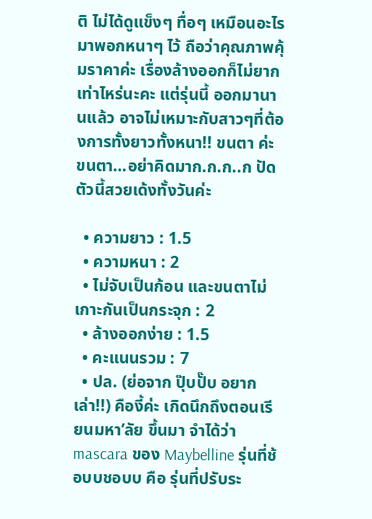ติ ไม่ได้ดูแข็งๆ ทื่อๆ เหมือนอะไรมาพอกหนาๆ ไว้ ถือว่าคุณภาพคุ้มราคาค่ะ เรื่องล้างออกก็ไม่ยากเท่าไหร่นะคะ แต่รุ่นนี้ ออกมานานแล้ว อาจไม่เหมาะกับสาวๆที่ต้องการทั้งยาวทั้งหนา!! ขนตา ค่ะ ขนตา…อย่าคิดมาก.ก.ก..ก ปัดตัวนี้สวยเด้งทั้งวันค่ะ

  • ความยาว : 1.5
  • ความหนา : 2
  • ไม่จับเป็นก้อน และขนตาไม่เกาะกันเป็นกระจุก : 2
  • ล้างออกง่าย : 1.5
  • คะแนนรวม : 7
  • ปล. (ย่อจาก ปุ๊บปั๊บ อยากเล่า!!) คืองี้ค่ะ เกิดนึกถึงตอนเรียนมหา’ลัย ขึ้นมา จำได้ว่า mascara ของ Maybelline รุ่นที่ช้อบบชอบบ คือ รุ่นที่ปรับระ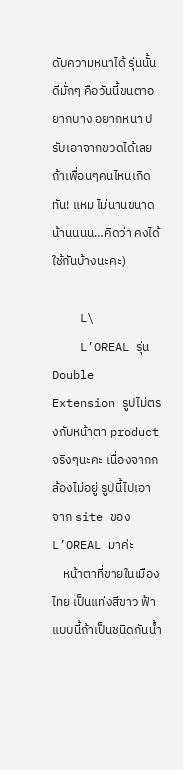ดับความหนาได้ รุ่นนั้นดีมั่กๆ คือวันนี้ขนตาอยากบาง อยากหนา ปรับเอาจากขวดได้เลย ถ้าเพื่อนๆคนไหนเกิดทัน! แหม ไม่นานขนาดน้านนนน…คิดว่า คงได้ใช้กันบ้างนะคะ)

    L\
    L’OREAL รุ่น Double Extension รูปไม่ตรงกับหน้าตา product จริงๆนะคะ เนื่องจากกล้องไม่อยู่ รูปนี้ไปเอาจาก site ของ L’OREAL มาค่ะ
    หน้าตาที่ขายในเมืองไทย เป็นแท่งสีขาว ฟ้า แบบนี้ถ้าเป็นชนิดกันน้ำ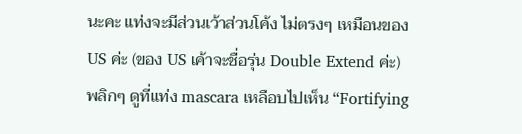นะคะ แท่งจะมีส่วนเว้าส่วนโค้ง ไม่ตรงๆ เหมือนของ US ค่ะ (ของ US เค้าจะชื่อรุ่น Double Extend ค่ะ) พลิกๆ ดูที่แท่ง mascara เหลือบไปเห็น “Fortifying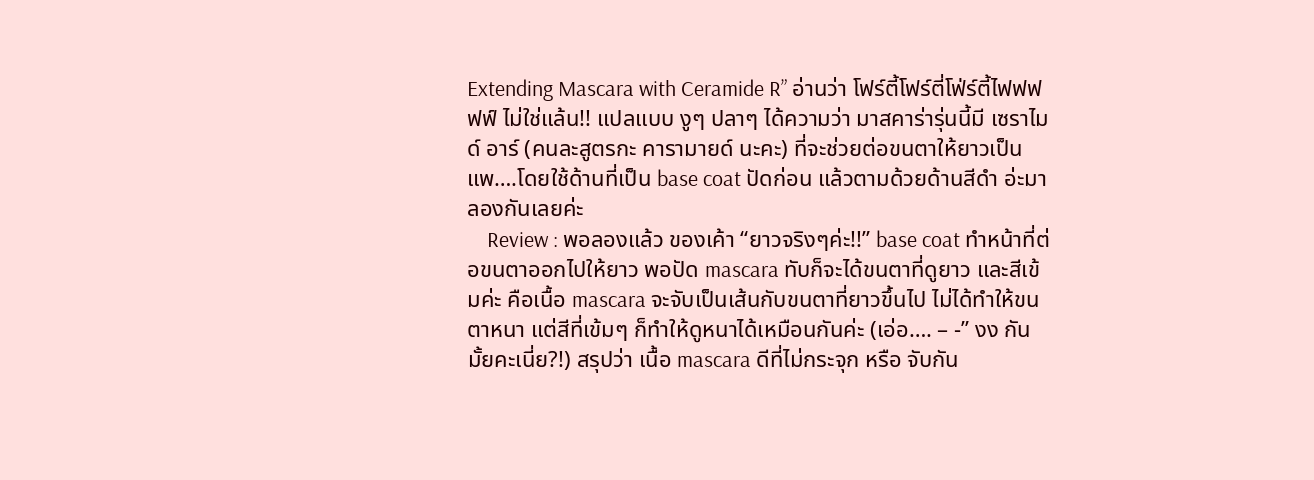Extending Mascara with Ceramide R” อ่านว่า โฟร์ตี้โฟร์ตี่โฟ่ร์ตี้ไฟฟฟฟฟ์ ไม่ใช่แล้น!! แปลแบบ งูๆ ปลาๆ ได้ความว่า มาสคาร่ารุ่นนี้มี เซราไมด์ อาร์ (คนละสูตรกะ คารามายด์ นะคะ) ที่จะช่วยต่อขนตาให้ยาวเป็นแพ….โดยใช้ด้านที่เป็น base coat ปัดก่อน แล้วตามด้วยด้านสีดำ อ่ะมาลองกันเลยค่ะ
    Review : พอลองแล้ว ของเค้า “ยาวจริงๆค่ะ!!” base coat ทำหน้าที่ต่อขนตาออกไปให้ยาว พอปัด mascara ทับก็จะได้ขนตาที่ดูยาว และสีเข้มค่ะ คือเนื้อ mascara จะจับเป็นเส้นกับขนตาที่ยาวขึ้นไป ไม่ได้ทำให้ขนตาหนา แต่สีที่เข้มๆ ก็ทำให้ดูหนาได้เหมือนกันค่ะ (เอ่อ…. – -” งง กันมั้ยคะเนี่ย?!) สรุปว่า เนื้อ mascara ดีที่ไม่กระจุก หรือ จับกัน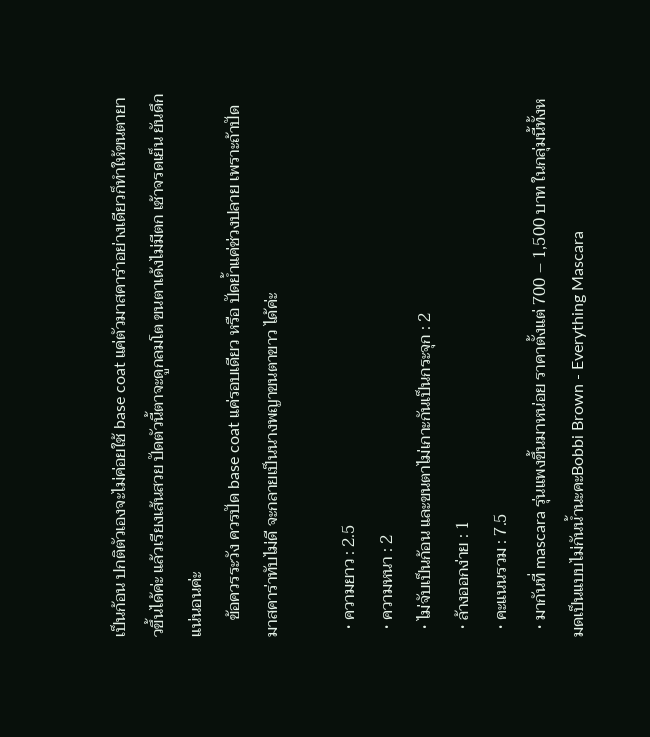เป็นก้อน ปกติตัวเองจะไม่ค่อยใช้ base coat แค่ตัวมาสคาร่าอย่างเดียวก็ทำให้ขนตายาวขึ้นได้ค่ะ แล้วเรียงเส้นสวย ปัดตัวนี้ตาจะดูกลมโต ขนตาเด้งไม่มีตก เช้าจรดเย็น ยันดึกแน่นอนค่ะ
    ข้อควรระวัง ควรปัด base coat แค่รอบเดียว หรือ ปัดย้ำแค่ช่วงปลาย เพราะถ้าปัดมาสคาร่าทับไม่ดี จะกลายเป็นนางพญาขนตาขาว ได้ค่ะ

  • ความยาว : 2.5
  • ความหนา : 2
  • ไม่จับเป็นก้อน และขนตาไม่เกาะกันเป็นกระจุก : 2
  • ล้างออกง่าย : 1
  • คะแนนรวม : 7.5
  • มากันที่ mascara รุ่นแพงขึ้นมาหน่อย ราคาตั้งแต่ 700 – 1,500 บาท ในกลุ่มนี้ทั้งหมดเป็นแบบไม่กันน้ำนะคะBobbi Brown - Everything Mascara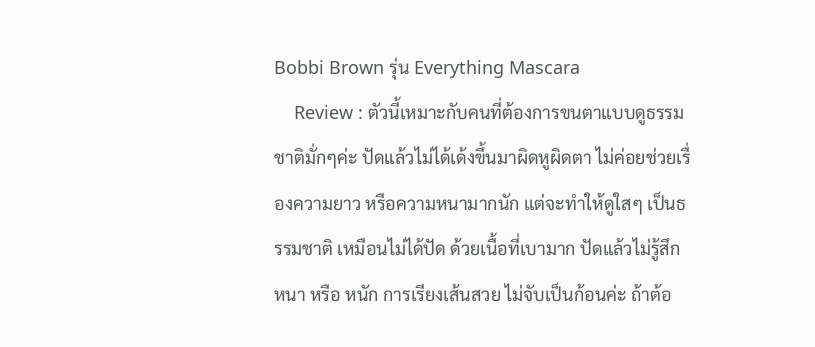Bobbi Brown รุ่น Everything Mascara
    Review : ตัวนี้เหมาะกับคนที่ต้องการขนตาแบบดูธรรมชาติมั่กๆค่ะ ปัดแล้วไม่ได้เด้งขึ้นมาผิดหูผิดตา ไม่ค่อยช่วยเรื่องความยาว หรือความหนามากนัก แต่จะทำให้ดูใสๆ เป็นธรรมชาติ เหมือนไม่ได้ปัด ด้วยเนื้อที่เบามาก ปัดแล้วไม่รู้สึกหนา หรือ หนัก การเรียงเส้นสวย ไม่จับเป็นก้อนค่ะ ถ้าต้อ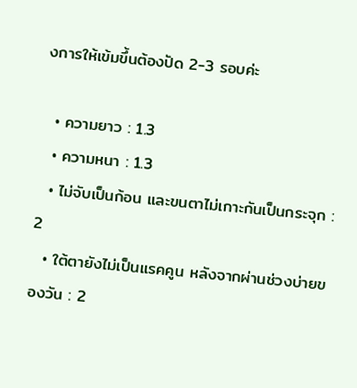งการให้เข้มขึ้นต้องปัด 2-3 รอบค่ะ

  • ความยาว : 1.3
  • ความหนา : 1.3
  • ไม่จับเป็นก้อน และขนตาไม่เกาะกันเป็นกระจุก : 2
  • ใต้ตายังไม่เป็นแรคคูน หลังจากผ่านช่วงบ่ายของวัน : 2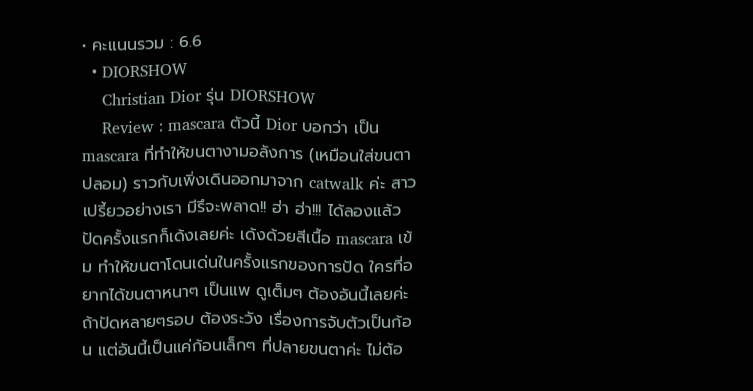• คะแนนรวม : 6.6
  • DIORSHOW
    Christian Dior รุ่น DIORSHOW
    Review : mascara ตัวนี้ Dior บอกว่า เป็น mascara ที่ทำให้ขนตางามอลังการ (เหมือนใส่ขนตาปลอม) ราวกับเพิ่งเดินออกมาจาก catwalk ค่ะ สาวเปรี้ยวอย่างเรา มีรึจะพลาด!! ฮ่า ฮ่า!!! ได้ลองแล้วปัดครั้งแรกก็เด้งเลยค่ะ เด้งด้วยสีเนื้อ mascara เข้ม ทำให้ขนตาโดนเด่นในครั้งแรกของการปัด ใครที่อยากได้ขนตาหนาๆ เป็นแพ ดูเต็มๆ ต้องอันนี้เลยค่ะ ถ้าปัดหลายๆรอบ ต้องระวัง เรื่องการจับตัวเป็นก้อน แต่อันนี้เป็นแค่ก้อนเล็กๆ ที่ปลายขนตาค่ะ ไม่ต้อ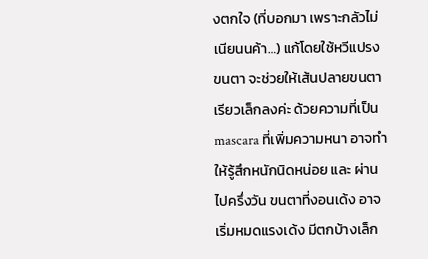งตกใจ (ที่บอกมา เพราะกลัวไม่เนียนนค้า…) แก้โดยใช้หวีแปรงขนตา จะช่วยให้เส้นปลายขนตาเรียวเล็กลงค่ะ ด้วยความที่เป็น mascara ที่เพิ่มความหนา อาจทำให้รู้สึกหนักนิดหน่อย และ ผ่านไปครึ่งวัน ขนตาที่งอนเด้ง อาจเริ่มหมดแรงเด้ง มีตกบ้างเล็ก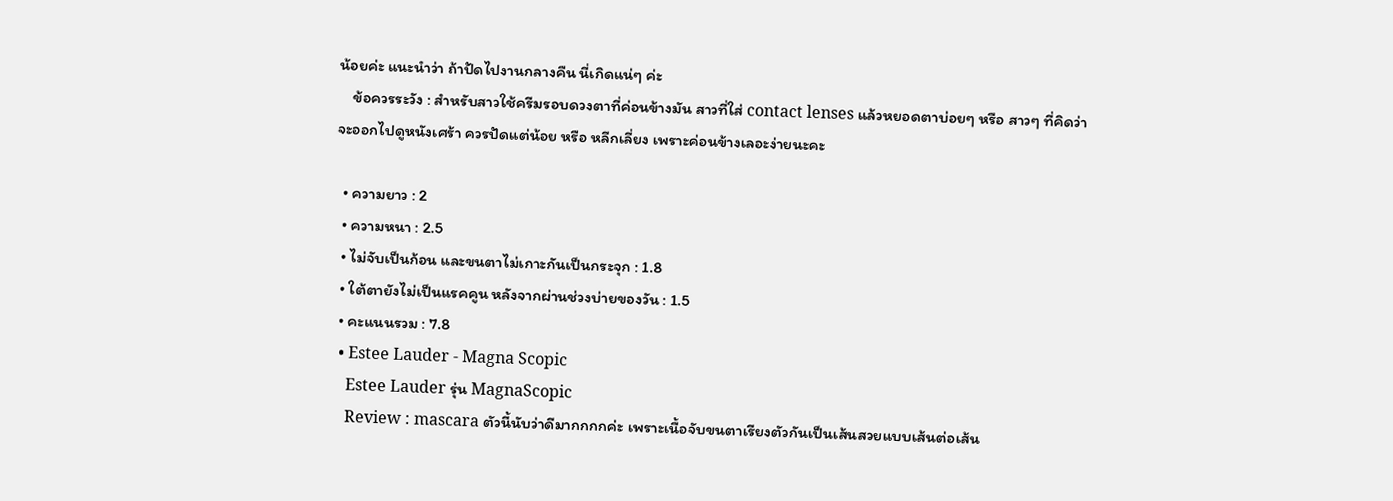น้อยค่ะ แนะนำว่า ถ้าปัดไปงานกลางคืน นี่เกิดแน่ๆ ค่ะ
    ข้อควรระวัง : สำหรับสาวใช้ครีมรอบดวงตาที่ค่อนข้างมัน สาวที่ใส่ contact lenses แล้วหยอดตาบ่อยๆ หรือ สาวๆ ที่คิดว่าจะออกไปดูหนังเศร้า ควรปัดแต่น้อย หรือ หลีกเลี่ยง เพราะค่อนข้างเลอะง่ายนะคะ

  • ความยาว : 2
  • ความหนา : 2.5
  • ไม่จับเป็นก้อน และขนตาไม่เกาะกันเป็นกระจุก : 1.8
  • ใต้ตายังไม่เป็นแรคคูน หลังจากผ่านช่วงบ่ายของวัน : 1.5
  • คะแนนรวม : 7.8
  • Estee Lauder - Magna Scopic
    Estee Lauder รุ่น MagnaScopic
    Review : mascara ตัวนี้นับว่าดีมากกกกค่ะ เพราะเนื้อจับขนตาเรียงตัวกันเป็นเส้นสวยแบบเส้นต่อเส้น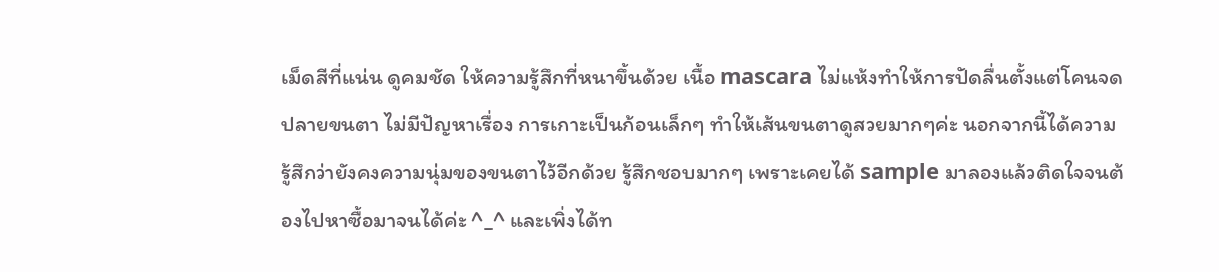เม็ดสีที่แน่น ดูคมชัด ให้ความรู้สึกที่หนาขึ้นด้วย เนื้อ mascara ไม่แห้งทำให้การปัดลื่นตั้งแต่โคนจดปลายขนตา ไม่มีปัญหาเรื่อง การเกาะเป็นก้อนเล็กๆ ทำให้เส้นขนตาดูสวยมากๆค่ะ นอกจากนี้ได้ความรู้สึกว่ายังคงความนุ่มของขนตาไว้อีกด้วย รู้สึกชอบมากๆ เพราะเคยได้ sample มาลองแล้วติดใจจนต้องไปหาซื้อมาจนได้ค่ะ ^_^ และเพิ่งได้ท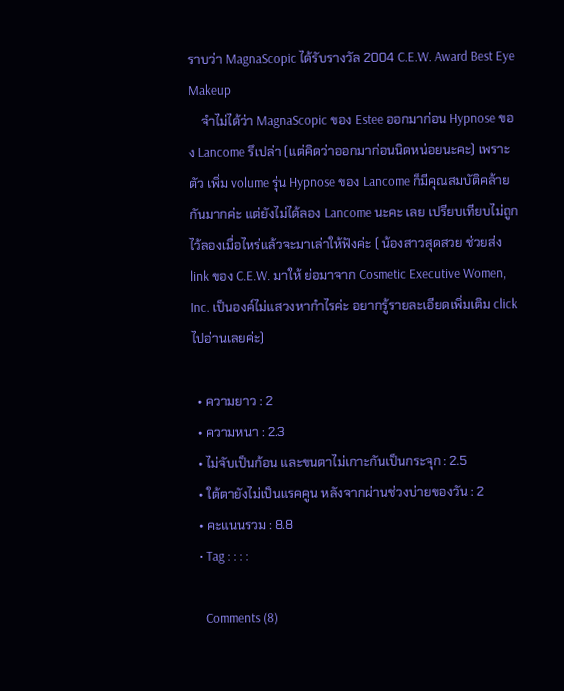ราบว่า MagnaScopic ได้รับรางวัล 2004 C.E.W. Award Best Eye Makeup
    จำไม่ได้ว่า MagnaScopic ของ Estee ออกมาก่อน Hypnose ของ Lancome รึเปล่า (แต่คิดว่าออกมาก่อนนิดหน่อยนะคะ) เพราะตัว เพิ่ม volume รุ่น Hypnose ของ Lancome ก็มีคุณสมบัติคล้ายกันมากค่ะ แต่ยังไม่ได้ลอง Lancome นะคะ เลย เปรียบเทียบไม่ถูก ไว้ลองเมื่อไหร่แล้วจะมาเล่าให้ฟังค่ะ ( น้องสาวสุดสวย ช่วยส่ง link ของ C.E.W. มาให้ ย่อมาจาก Cosmetic Executive Women, Inc. เป็นองค์ไม่แสวงหากำไรค่ะ อยากรู้รายละเอียดเพิ่มเติม click ไปอ่านเลยค่ะ)

  • ความยาว : 2
  • ความหนา : 2.3
  • ไม่จับเป็นก้อน และขนตาไม่เกาะกันเป็นกระจุก : 2.5
  • ใต้ตายังไม่เป็นแรคคูน หลังจากผ่านช่วงบ่ายของวัน : 2
  • คะแนนรวม : 8.8
  • Tag : : : :

    Comments (8)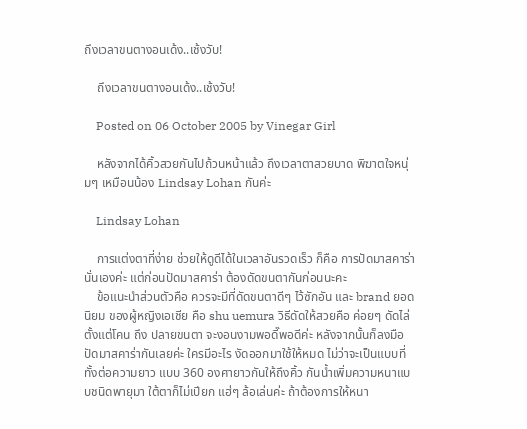ถึงเวลาขนตางอนเด้ง..เช้งวับ!

    ถึงเวลาขนตางอนเด้ง..เช้งวับ!

    Posted on 06 October 2005 by Vinegar Girl

    หลังจากได้คิ้วสวยกันไปถ้วนหน้าแล้ว ถึงเวลาตาสวยบาด พิฆาตใจหนุ่มๆ เหมือนน้อง Lindsay Lohan กันค่ะ

    Lindsay Lohan

    การแต่งตาที่ง่าย ช่วยให้ดูดีได้ในเวลาอันรวดเร็ว ก็คือ การปัดมาสคาร่า นั่นเองค่ะ แต่ก่อนปัดมาสคาร่า ต้องดัดขนตากันก่อนนะคะ
    ข้อแนะนำส่วนตัวคือ ควรจะมีที่ดัดขนตาดีๆ ไว้ซักอัน และ brand ยอดนิยม ของผู้หญิงเอเชีย คือ shu uemura วิธีดัดให้สวยคือ ค่อยๆ ดัดไล่ตั้งแต่โคน ถึง ปลายขนตา จะงอนงามพอดี๊พอดีค่ะ หลังจากนั้นก็ลงมือปัดมาสคาร่ากันเลยค่ะ ใครมีอะไร งัดออกมาใช้ให้หมด ไม่ว่าจะเป็นแบบที่ทั้งต่อความยาว แบบ 360 องศายาวกันให้ถึงคิ้ว กันน้ำเพิ่มความหนาแบบชนิดพายุมา ใต้ตาก็ไม่เปียก แฮ่ๆ ล้อเล่นค่ะ ถ้าต้องการให้หนา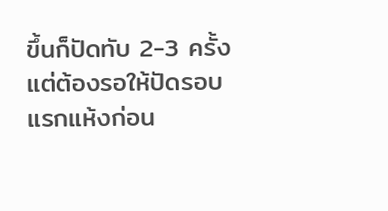ขึ้นก็ปัดทับ 2-3 ครั้ง แต่ต้องรอให้ปัดรอบแรกแห้งก่อน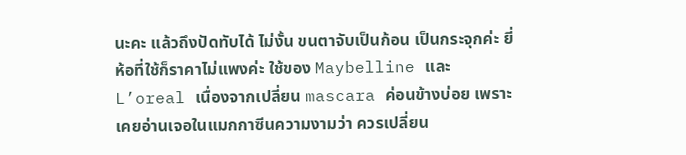นะคะ แล้วถึงปัดทับได้ ไม่งั้น ขนตาจับเป็นก้อน เป็นกระจุกค่ะ ยี่ห้อที่ใช้ก็ราคาไม่แพงค่ะ ใช้ของ Maybelline และ L’oreal เนื่องจากเปลี่ยน mascara ค่อนข้างบ่อย เพราะเคยอ่านเจอในแมกกาซีนความงามว่า ควรเปลี่ยน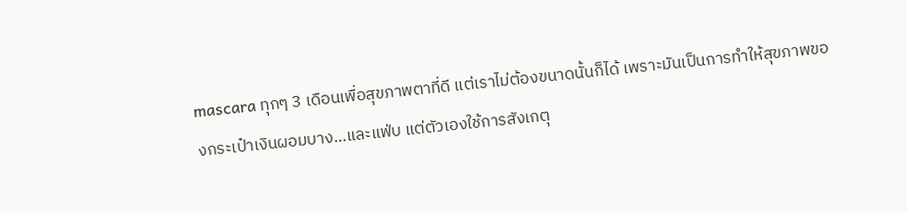mascara ทุกๆ 3 เดือนเพื่อสุขภาพตาที่ดี แต่เราไม่ต้องขนาดนั้นก็ได้ เพราะมันเป็นการทำให้สุขภาพของกระเป๋าเงินผอมบาง…และแฟ่บ แต่ตัวเองใช้การสังเกตุ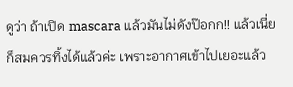ดูว่า ถ้าเปิด mascara แล้วมันไม่ดังป๊อกก!! แล้วเนี่ย ก็สมควรทิ้งได้แล้วค่ะ เพราะอากาศเข้าไปเยอะแล้ว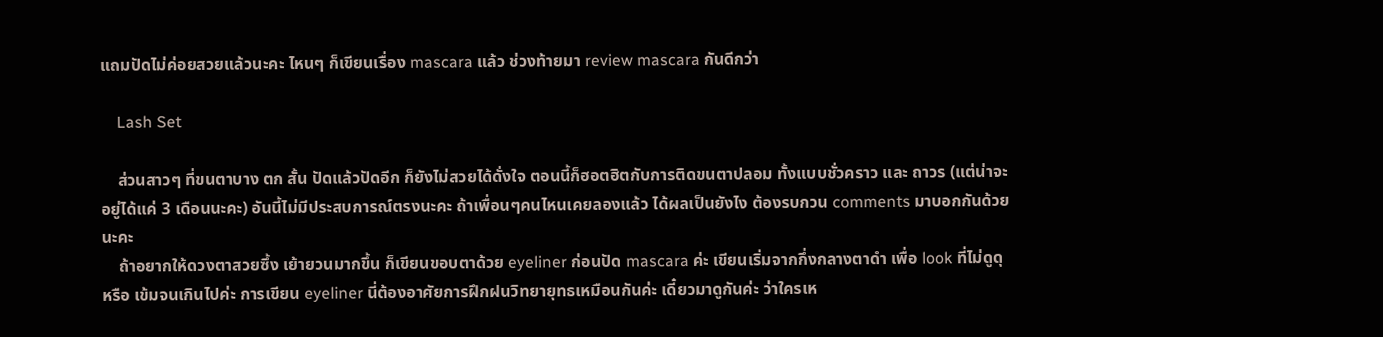แถมปัดไม่ค่อยสวยแล้วนะคะ ไหนๆ ก็เขียนเรื่อง mascara แล้ว ช่วงท้ายมา review mascara กันดีกว่า

    Lash Set

    ส่วนสาวๆ ที่ขนตาบาง ตก สั้น ปัดแล้วปัดอีก ก็ยังไม่สวยได้ดั่งใจ ตอนนี้ก็ฮอตฮิตกับการติดขนตาปลอม ทั้งแบบชั่วคราว และ ถาวร (แต่น่าจะอยู่ได้แค่ 3 เดือนนะคะ) อันนี้ไม่มีประสบการณ์ตรงนะคะ ถ้าเพื่อนๆคนไหนเคยลองแล้ว ได้ผลเป็นยังไง ต้องรบกวน comments มาบอกกันด้วยนะคะ
    ถ้าอยากให้ดวงตาสวยซึ้ง เย้ายวนมากขึ้น ก็เขียนขอบตาด้วย eyeliner ก่อนปัด mascara ค่ะ เขียนเริ่มจากกึ่งกลางตาดำ เพื่อ look ที่ไม่ดูดุ หรือ เข้มจนเกินไปค่ะ การเขียน eyeliner นี่ต้องอาศัยการฝึกฝนวิทยายุทธเหมือนกันค่ะ เดี๋ยวมาดูกันค่ะ ว่าใครเห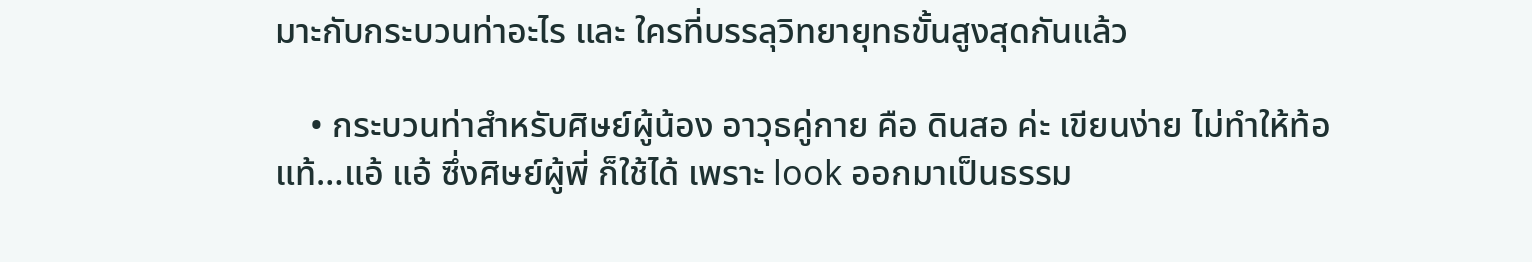มาะกับกระบวนท่าอะไร และ ใครที่บรรลุวิทยายุทธขั้นสูงสุดกันแล้ว

    • กระบวนท่าสำหรับศิษย์ผู้น้อง อาวุธคู่กาย คือ ดินสอ ค่ะ เขียนง่าย ไม่ทำให้ท้อแท้…แอ้ แอ้ ซึ่งศิษย์ผู้พี่ ก็ใช้ได้ เพราะ look ออกมาเป็นธรรม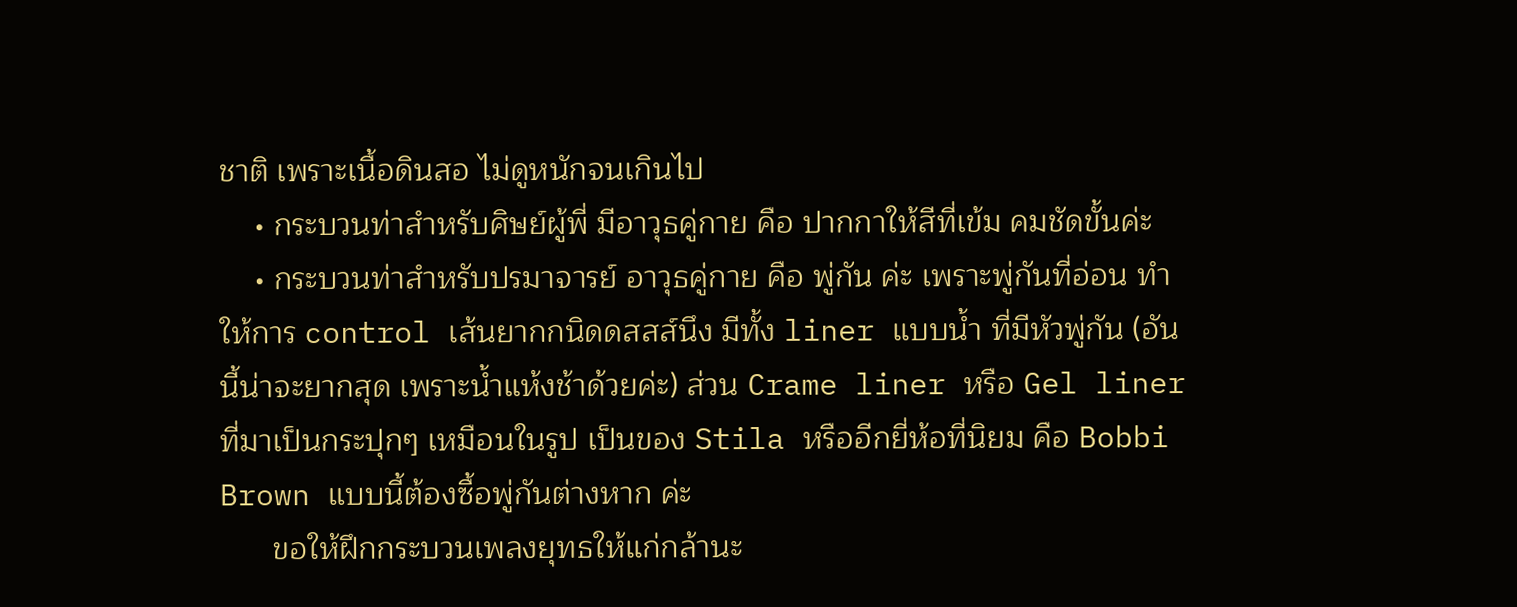ชาติ เพราะเนื้อดินสอ ไม่ดูหนักจนเกินไป
    • กระบวนท่าสำหรับศิษย์ผู้พี่ มีอาวุธคู่กาย คือ ปากกาให้สีที่เข้ม คมชัดขั้นค่ะ
    • กระบวนท่าสำหรับปรมาจารย์ อาวุธคู่กาย คือ พู่กัน ค่ะ เพราะพู่กันที่อ่อน ทำให้การ control เส้นยากกนิดดสสส์นึง มีทั้ง liner แบบน้ำ ที่มีหัวพู่กัน (อันนี้น่าจะยากสุด เพราะน้ำแห้งช้าด้วยค่ะ) ส่วน Crame liner หรือ Gel liner ที่มาเป็นกระปุกๆ เหมือนในรูป เป็นของ Stila หรืออีกยี่ห้อที่นิยม คือ Bobbi Brown แบบนี้ต้องซื้อพู่กันต่างหาก ค่ะ
      ขอให้ฝึกกระบวนเพลงยุทธให้แก่กล้านะ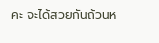คะ จะได้สวยกันถ้วนห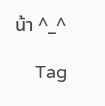น้า ^_^

    Tag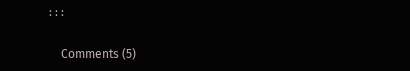: : :

    Comments (5)